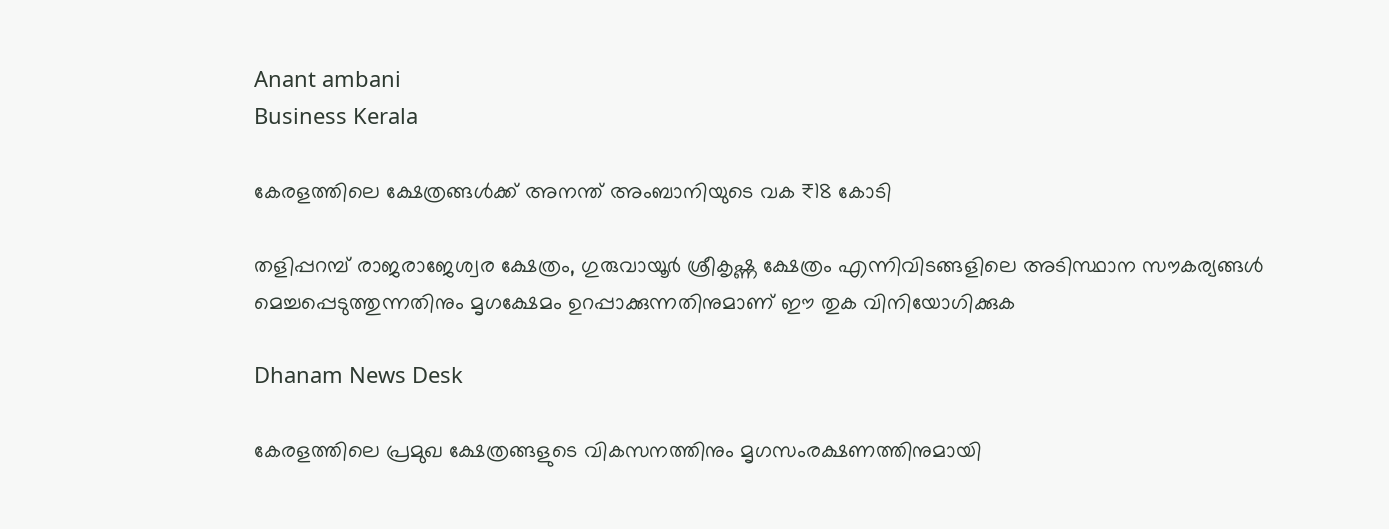Anant ambani
Business Kerala

കേരളത്തിലെ ക്ഷേത്രങ്ങള്‍ക്ക് അനന്ത് അംബാനിയുടെ വക ₹18 കോടി

തളിപ്പറമ്പ് രാജരാജേശ്വര ക്ഷേത്രം, ഗുരുവായൂര്‍ ശ്രീകൃഷ്ണ ക്ഷേത്രം എന്നിവിടങ്ങളിലെ അടിസ്ഥാന സൗകര്യങ്ങള്‍ മെച്ചപ്പെടുത്തുന്നതിനും മൃഗക്ഷേമം ഉറപ്പാക്കുന്നതിനുമാണ് ഈ തുക വിനിയോഗിക്കുക

Dhanam News Desk

കേരളത്തിലെ പ്രമുഖ ക്ഷേത്രങ്ങളുടെ വികസനത്തിനും മൃഗസംരക്ഷണത്തിനുമായി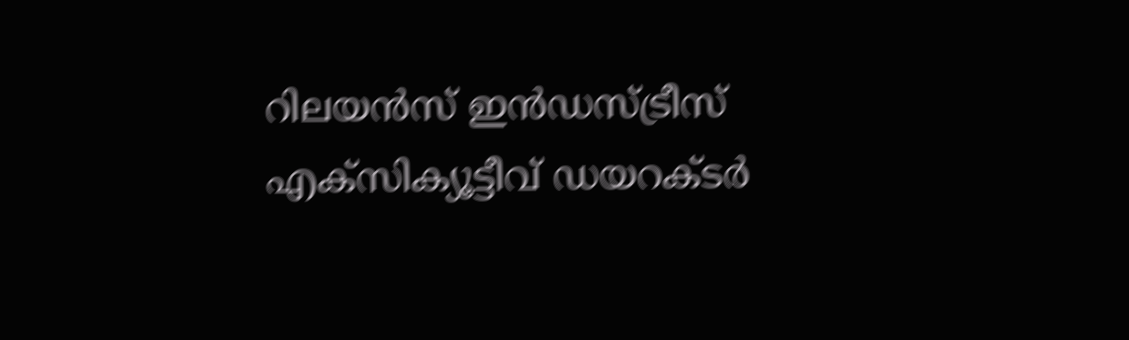റിലയന്‍സ് ഇന്‍ഡസ്ട്രീസ് എക്‌സിക്യൂട്ടീവ് ഡയറക്ടര്‍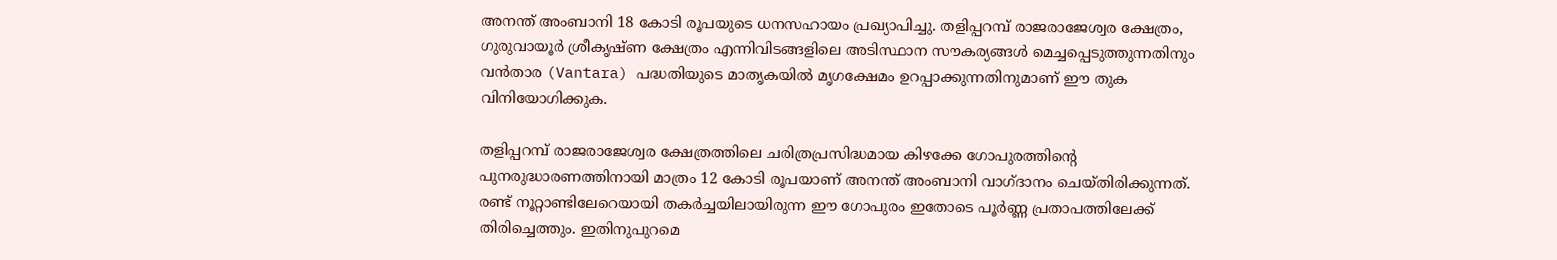അനന്ത് അംബാനി 18 കോടി രൂപയുടെ ധനസഹായം പ്രഖ്യാപിച്ചു. തളിപ്പറമ്പ് രാജരാജേശ്വര ക്ഷേത്രം, ഗുരുവായൂര്‍ ശ്രീകൃഷ്ണ ക്ഷേത്രം എന്നിവിടങ്ങളിലെ അടിസ്ഥാന സൗകര്യങ്ങള്‍ മെച്ചപ്പെടുത്തുന്നതിനും വന്‍താര (Vantara) പദ്ധതിയുടെ മാതൃകയില്‍ മൃഗക്ഷേമം ഉറപ്പാക്കുന്നതിനുമാണ് ഈ തുക വിനിയോഗിക്കുക.

തളിപ്പറമ്പ് രാജരാജേശ്വര ക്ഷേത്രത്തിലെ ചരിത്രപ്രസിദ്ധമായ കിഴക്കേ ഗോപുരത്തിന്റെ പുനരുദ്ധാരണത്തിനായി മാത്രം 12 കോടി രൂപയാണ് അനന്ത് അംബാനി വാഗ്ദാനം ചെയ്തിരിക്കുന്നത്. രണ്ട് നൂറ്റാണ്ടിലേറെയായി തകര്‍ച്ചയിലായിരുന്ന ഈ ഗോപുരം ഇതോടെ പൂര്‍ണ്ണ പ്രതാപത്തിലേക്ക് തിരിച്ചെത്തും. ഇതിനുപുറമെ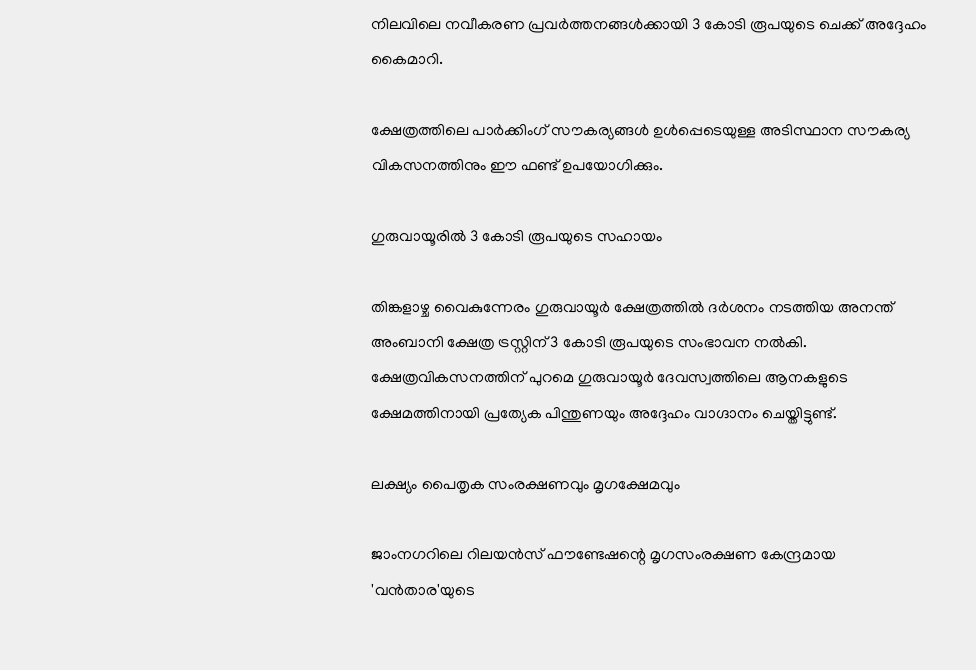നിലവിലെ നവീകരണ പ്രവര്‍ത്തനങ്ങള്‍ക്കായി 3 കോടി രൂപയുടെ ചെക്ക് അദ്ദേഹം കൈമാറി.

ക്ഷേത്രത്തിലെ പാര്‍ക്കിംഗ് സൗകര്യങ്ങള്‍ ഉള്‍പ്പെടെയുള്ള അടിസ്ഥാന സൗകര്യ വികസനത്തിനും ഈ ഫണ്ട് ഉപയോഗിക്കും.

ഗുരുവായൂരില്‍ 3 കോടി രൂപയുടെ സഹായം

തിങ്കളാഴ്ച വൈകുന്നേരം ഗുരുവായൂര്‍ ക്ഷേത്രത്തില്‍ ദര്‍ശനം നടത്തിയ അനന്ത് അംബാനി ക്ഷേത്ര ട്രസ്റ്റിന് 3 കോടി രൂപയുടെ സംഭാവന നല്‍കി. ക്ഷേത്രവികസനത്തിന് പുറമെ ഗുരുവായൂര്‍ ദേവസ്വത്തിലെ ആനകളുടെ ക്ഷേമത്തിനായി പ്രത്യേക പിന്തുണയും അദ്ദേഹം വാഗ്ദാനം ചെയ്തിട്ടുണ്ട്.

ലക്ഷ്യം പൈതൃക സംരക്ഷണവും മൃഗക്ഷേമവും

ജാംനഗറിലെ റിലയന്‍സ് ഫൗണ്ടേഷന്റെ മൃഗസംരക്ഷണ കേന്ദ്രമായ 'വന്‍താര'യുടെ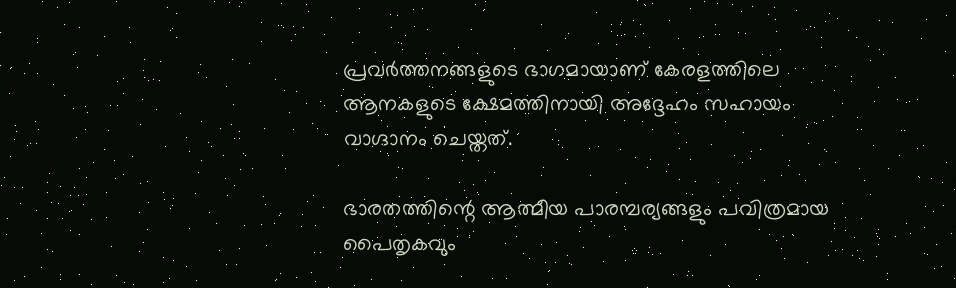പ്രവര്‍ത്തനങ്ങളുടെ ഭാഗമായാണ്‌ കേരളത്തിലെ ആനകളുടെ ക്ഷേമത്തിനായി അദ്ദേഹം സഹായം വാഗ്ദാനം ചെയ്തത്.

ഭാരതത്തിന്റെ ആത്മീയ പാരമ്പര്യങ്ങളും പവിത്രമായ പൈതൃകവും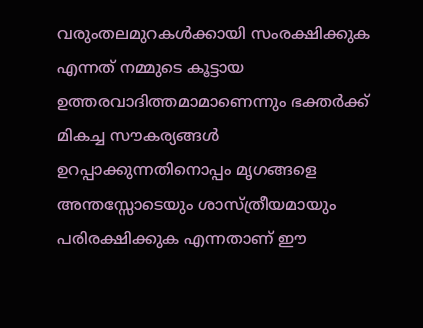വരുംതലമുറകള്‍ക്കായി സംരക്ഷിക്കുക എന്നത് നമ്മുടെ കൂട്ടായ ഉത്തരവാദിത്തമാമാണെന്നും ഭക്തര്‍ക്ക് മികച്ച സൗകര്യങ്ങള്‍ ഉറപ്പാക്കുന്നതിനൊപ്പം മൃഗങ്ങളെ അന്തസ്സോടെയും ശാസ്ത്രീയമായും പരിരക്ഷിക്കുക എന്നതാണ് ഈ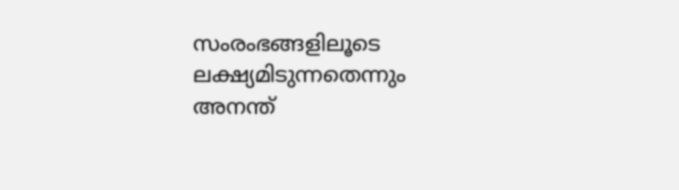സംരംഭങ്ങളിലൂടെ ലക്ഷ്യമിടുന്നതെന്നും അനന്ത്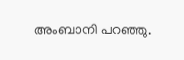അംബാനി പറഞ്ഞു.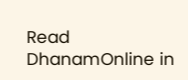Read DhanamOnline in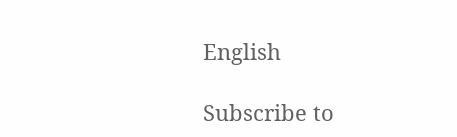English

Subscribe to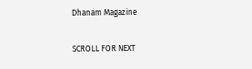Dhanam Magazine

SCROLL FOR NEXT